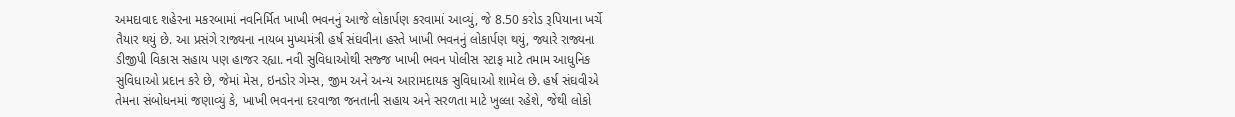અમદાવાદ શહેરના મકરબામાં નવનિર્મિત ખાખી ભવનનું આજે લોકાર્પણ કરવામાં આવ્યું, જે 8.50 કરોડ રૂપિયાના ખર્ચે તૈયાર થયું છે. આ પ્રસંગે રાજ્યના નાયબ મુખ્યમંત્રી હર્ષ સંઘવીના હસ્તે ખાખી ભવનનું લોકાર્પણ થયું, જ્યારે રાજ્યના ડીજીપી વિકાસ સહાય પણ હાજર રહ્યા. નવી સુવિધાઓથી સજ્જ ખાખી ભવન પોલીસ સ્ટાફ માટે તમામ આધુનિક સુવિધાઓ પ્રદાન કરે છે, જેમાં મેસ, ઇનડોર ગેમ્સ, જીમ અને અન્ય આરામદાયક સુવિધાઓ શામેલ છે. હર્ષ સંઘવીએ તેમના સંબોધનમાં જણાવ્યું કે, ખાખી ભવનના દરવાજા જનતાની સહાય અને સરળતા માટે ખુલ્લા રહેશે, જેથી લોકો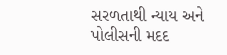સરળતાથી ન્યાય અને પોલીસની મદદ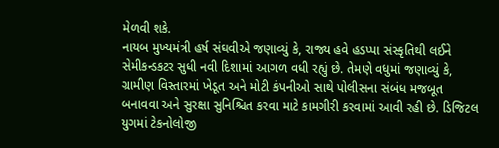મેળવી શકે.
નાયબ મુખ્યમંત્રી હર્ષ સંઘવીએ જણાવ્યું કે, રાજ્ય હવે હડપ્પા સંસ્કૃતિથી લઈને સેમીકન્ડકટર સુધી નવી દિશામાં આગળ વધી રહ્યું છે. તેમણે વધુમાં જણાવ્યું કે, ગ્રામીણ વિસ્તારમાં ખેડૂત અને મોટી કંપનીઓ સાથે પોલીસના સંબંધ મજબૂત બનાવવા અને સુરક્ષા સુનિશ્ચિત કરવા માટે કામગીરી કરવામાં આવી રહી છે. ડિજિટલ યુગમાં ટેકનોલોજી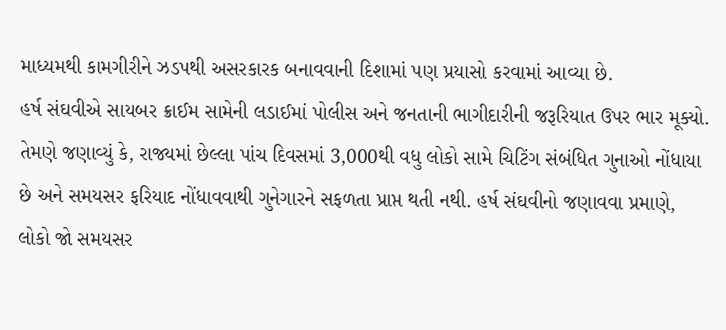માધ્યમથી કામગીરીને ઝડપથી અસરકારક બનાવવાની દિશામાં પણ પ્રયાસો કરવામાં આવ્યા છે.
હર્ષ સંઘવીએ સાયબર ક્રાઈમ સામેની લડાઈમાં પોલીસ અને જનતાની ભાગીદારીની જરૂરિયાત ઉપર ભાર મૂક્યો. તેમણે જણાવ્યું કે, રાજ્યમાં છેલ્લા પાંચ દિવસમાં 3,000થી વધુ લોકો સામે ચિટિંગ સંબંધિત ગુનાઓ નોંધાયા છે અને સમયસર ફરિયાદ નોંધાવવાથી ગુનેગારને સફળતા પ્રાપ્ત થતી નથી. હર્ષ સંઘવીનો જણાવવા પ્રમાણે, લોકો જો સમયસર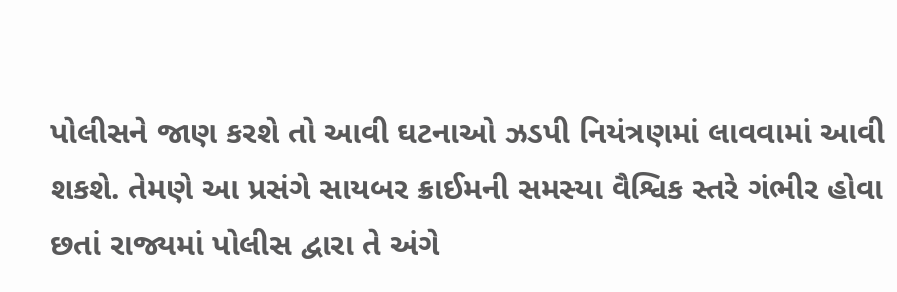પોલીસને જાણ કરશે તો આવી ઘટનાઓ ઝડપી નિયંત્રણમાં લાવવામાં આવી શકશે. તેમણે આ પ્રસંગે સાયબર ક્રાઈમની સમસ્યા વૈશ્વિક સ્તરે ગંભીર હોવા છતાં રાજ્યમાં પોલીસ દ્વારા તે અંગે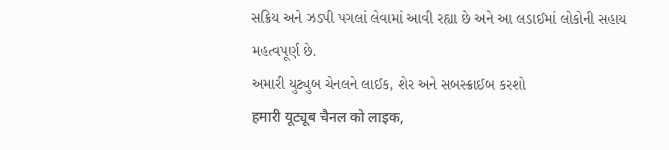સક્રિય અને ઝડપી પગલાં લેવામાં આવી રહ્યા છે અને આ લડાઈમાં લોકોની સહાય મહત્વપૂર્ણ છે.
અમારી યુટ્યુબ ચેનલને લાઈક, શેર અને સબસ્ક્રાઈબ કરશો
हमारी यूट्यूब चैनल को लाइक,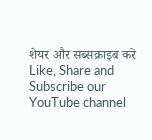शेयर और सब्सक्राइब करे
Like, Share and Subscribe our YouTube channel